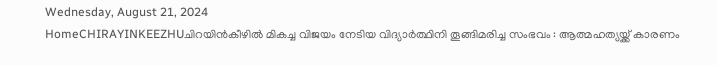Wednesday, August 21, 2024
HomeCHIRAYINKEEZHUചിറയിൻകീഴിൽ മികച്ച വിജയം നേടിയ വിദ്യാർത്ഥിനി തൂങ്ങിമരിച്ച സംഭവം : ആത്മഹത്യയ്ക്ക് കാരണം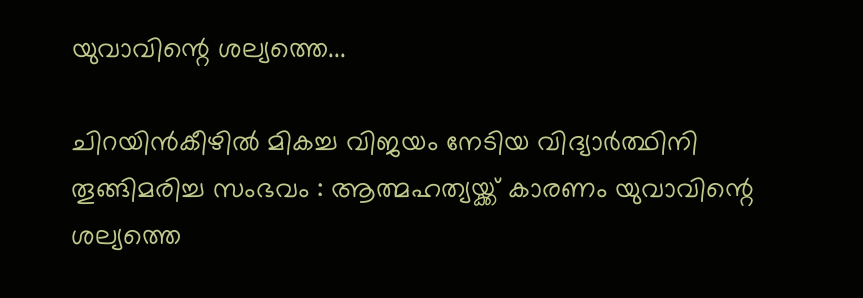യുവാവിന്റെ ശല്യത്തെ...

ചിറയിൻകീഴിൽ മികച്ച വിജയം നേടിയ വിദ്യാർത്ഥിനി തൂങ്ങിമരിച്ച സംഭവം : ആത്മഹത്യയ്ക്ക് കാരണം യുവാവിന്റെ ശല്യത്തെ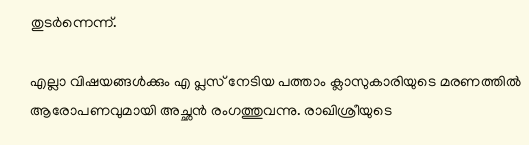തുടര്‍ന്നെന്ന്.

എല്ലാ വിഷയങ്ങള്‍ക്കും എ പ്ലസ് നേടിയ പത്താം ക്ലാസുകാരിയുടെ മരണത്തില്‍ ആരോപണവുമായി അച്ഛന്‍ രംഗത്തുവന്നു. രാഖിശ്രീയുടെ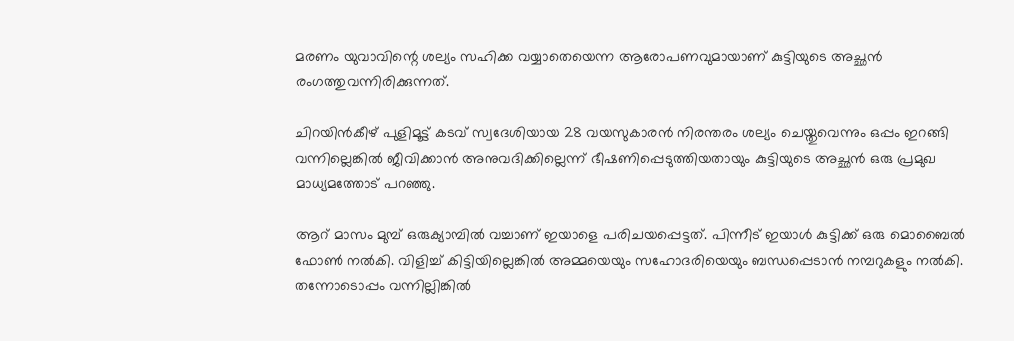മരണം യുവാവിന്റെ ശല്യം സഹിക്ക വയ്യാതെയെന്ന ആരോപണവുമായാണ് കുട്ടിയുടെ അച്ഛൻ രംഗത്തുവന്നിരിക്കുന്നത്.

ചിറയിന്‍കീഴ് പുളിമൂട്ട് കടവ് സ്വദേശിയായ 28 വയസുകാരന്‍ നിരന്തരം ശല്യം ചെയ്തുവെന്നും ഒപ്പം ഇറങ്ങി വന്നില്ലെങ്കില്‍ ജീവിക്കാന്‍ അനുവദിക്കില്ലെന്ന് ഭീഷണിപ്പെടുത്തിയതായും കുട്ടിയുടെ അച്ഛന്‍ ഒരു പ്രമുഖ മാധ്യമത്തോട് പറഞ്ഞു.

ആറ് മാസം മുമ്പ് ഒരുക്യാമ്പില്‍ വച്ചാണ് ഇയാളെ പരിചയപ്പെട്ടത്. പിന്നീട് ഇയാള്‍ കുട്ടിക്ക് ഒരു മൊബൈല്‍ ഫോണ്‍ നല്‍കി. വിളിച്ച്‌ കിട്ടിയില്ലെങ്കില്‍ അമ്മയെയും സഹോദരിയെയും ബന്ധപ്പെടാന്‍ നമ്പറുകളും നല്‍കി. തന്നോടൊപ്പം വന്നില്ലിങ്കില്‍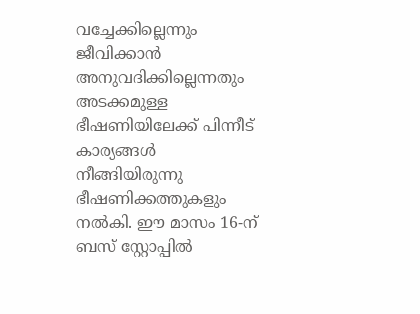വച്ചേക്കില്ലെന്നും ജീവിക്കാന്‍ അനുവദിക്കില്ലെന്നതും അടക്കമുള്ള ഭീഷണിയിലേക്ക് പിന്നീട് കാര്യങ്ങള്‍ നീങ്ങിയിരുന്നു ഭീഷണിക്കത്തുകളും നല്‍കി. ഈ മാസം 16-ന് ബസ് സ്റ്റോപ്പില്‍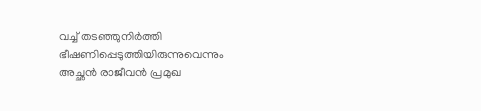വച്ച്‌ തടഞ്ഞുനിര്‍ത്തി ഭീഷണിപ്പെടുത്തിയിരുന്നുവെന്നും അച്ഛന്‍ രാജീവന്‍ പ്രമുഖ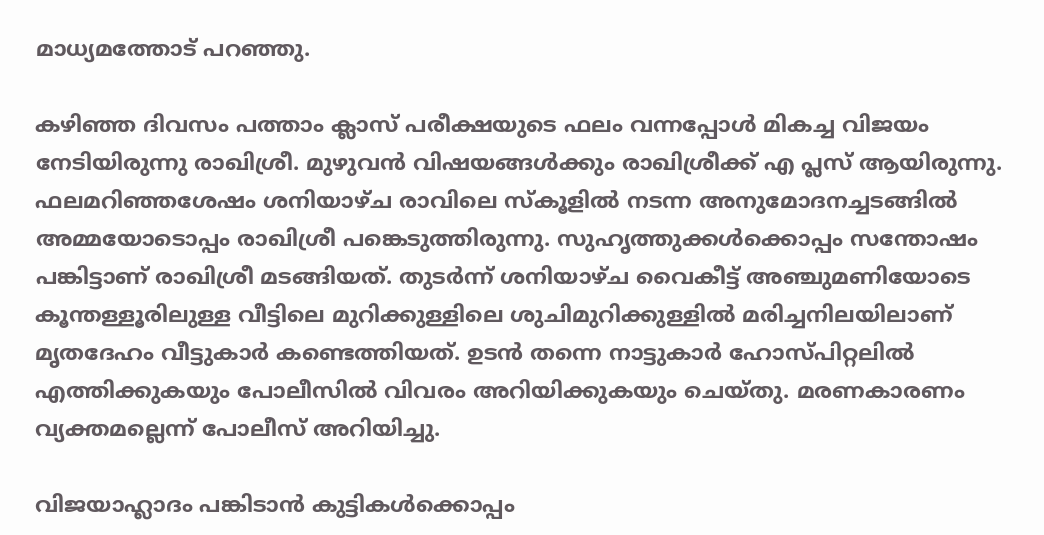മാധ്യമത്തോട് പറഞ്ഞു.

കഴിഞ്ഞ ദിവസം പത്താം ക്ലാസ് പരീക്ഷയുടെ ഫലം വന്നപ്പോള്‍ മികച്ച വിജയം നേടിയിരുന്നു രാഖിശ്രീ. മുഴുവന്‍ വിഷയങ്ങള്‍ക്കും രാഖിശ്രീക്ക് എ പ്ലസ് ആയിരുന്നു. ഫലമറിഞ്ഞശേഷം ശനിയാഴ്ച രാവിലെ സ്‌കൂളില്‍ നടന്ന അനുമോദനച്ചടങ്ങില്‍ അമ്മയോടൊപ്പം രാഖിശ്രീ പങ്കെടുത്തിരുന്നു. സുഹൃത്തുക്കള്‍ക്കൊപ്പം സന്തോഷം പങ്കിട്ടാണ് രാഖിശ്രീ മടങ്ങിയത്. തുടര്‍ന്ന് ശനിയാഴ്ച വൈകീട്ട് അഞ്ചുമണിയോടെ കൂന്തള്ളൂരിലുള്ള വീട്ടിലെ മുറിക്കുള്ളിലെ ശുചിമുറിക്കുള്ളില്‍ മരിച്ചനിലയിലാണ് മൃതദേഹം വീട്ടുകാര്‍ കണ്ടെത്തിയത്. ഉടന്‍ തന്നെ നാട്ടുകാര്‍ ഹോസ്പിറ്റലില്‍ എത്തിക്കുകയും പോലീസില്‍ വിവരം അറിയിക്കുകയും ചെയ്തു. മരണകാരണം വ്യക്തമല്ലെന്ന് പോലീസ് അറിയിച്ചു.

വിജയാഹ്ലാദം പങ്കിടാന്‍ കുട്ടികള്‍ക്കൊപ്പം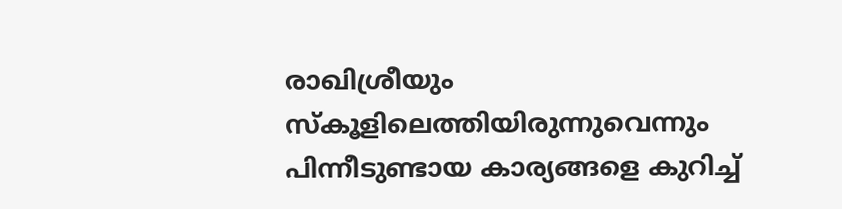രാഖിശ്രീയും സ്‌കൂളിലെത്തിയിരുന്നുവെന്നും പിന്നീടുണ്ടായ കാര്യങ്ങളെ കുറിച്ച്‌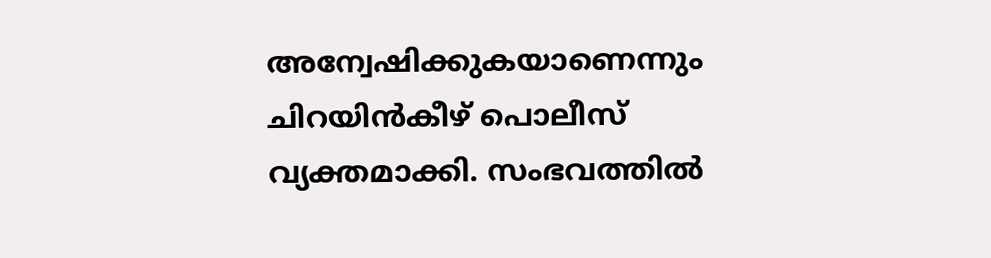അന്വേഷിക്കുകയാണെന്നും ചിറയിന്‍കീഴ് പൊലീസ് വ്യക്തമാക്കി. സംഭവത്തില്‍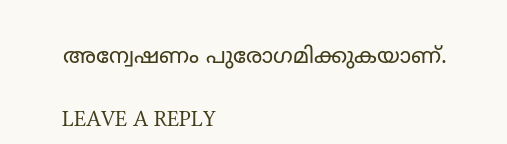അന്വേഷണം പുരോഗമിക്കുകയാണ്.

LEAVE A REPLY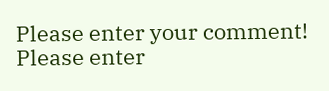Please enter your comment!
Please enter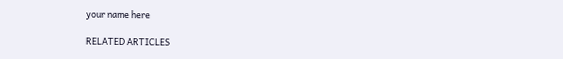your name here

RELATED ARTICLES